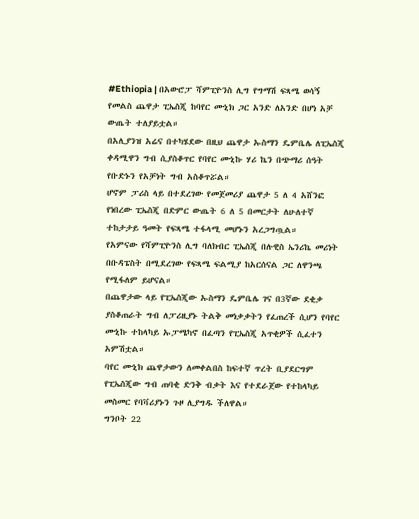#Ethiopia | በአውሮፓ ሻምፒዮንስ ሊግ የግማሽ ፍጻሜ ወሳኝ የመልስ ጨዋታ ፒኤስጂ ከባየር ሙኒክ ጋር አንድ ለአንድ በሆነ አቻ ውጤት ተለያይቷል።
በአሊያንዝ አሬና በተካሄደው በዚህ ጨዋታ ኡስማን ዴምቤሌ ለፒኤስጂ ቀዳሚዋን ግብ ሲያስቆጥር የባየር ሙኒኩ ሃሪ ኬን በጭማሪ ሰዓት የቡድኑን የአቻነት ግብ አስቆጥሯል።
ሆኖም ፓሪስ ላይ በተደረገው የመጀመሪያ ጨዋታ 5 ለ 4 አሸንፎ የነበረው ፒኤስጂ በድምር ውጤት 6 ለ 5 በመርታት ለሁለተኛ ተከታታይ ዓመት የፍጻሜ ተፋላሚ መሆኑን አረጋግጧል።
የአምናው የሻምፒዮንስ ሊግ ባለክብር ፒኤስጂ በሉዊስ ኤንሪኬ መሪነት በቡዳፔስት በሚደረገው የፍጻሜ ፍልሚያ ከአርሰናል ጋር ለዋንጫ የሚፋለም ይሆናል።
በጨዋታው ላይ የፒኤስጂው ኡስማን ዴምቤሌ ገና በ3ኛው ደቂቃ ያስቆጠራት ግብ ለፓሪዚያኑ ትልቅ መነቃቃትን የፈጠረች ሲሆን የባየር ሙኒኩ ተከላካይ ኡፓሜካኖ በፈጣን የፒኤስጂ አጥቂዎች ሲፈተን አምሽቷል።
ባየር ሙኒክ ጨዋታውን ለመቀልበስ ከፍተኛ ጥረት ቢያደርግም የፒኤስጂው ግብ ጠባቂ ድንቅ ብቃት እና የተደራጀው የተከላካይ መስመር የባቫሪያኑን ጉዞ ሊያግዱ ችለዋል።
ግንቦት 22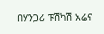በሃንጋሪ ፑሽካሽ አሬና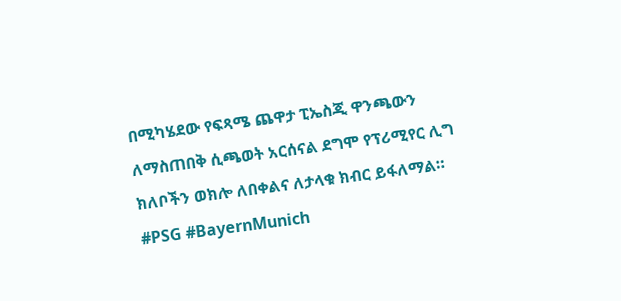በሚካሄደው የፍጻሜ ጨዋታ ፒኤስጂ ዋንጫውን ለማስጠበቅ ሲጫወት አርሰናል ደግሞ የፕሪሚየር ሊግ ክለቦችን ወክሎ ለበቀልና ለታላቁ ክብር ይፋለማል።
#PSG #BayernMunich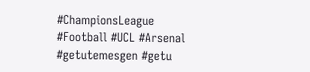#ChampionsLeague #Football #UCL #Arsenal #getutemesgen #getu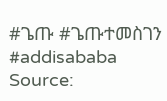#ጌጡ #ጌጡተመስገን #addisababa
Source: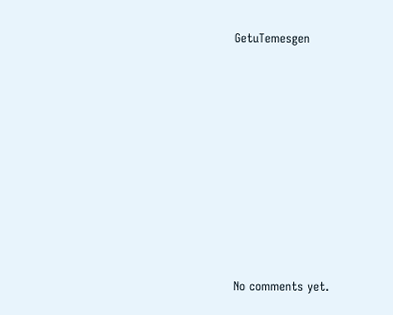GetuTemesgen









No comments yet.